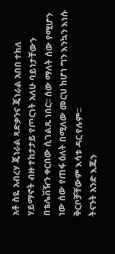አቶ ስዬ አብረሃ ጄነራል ጻድቃንና ጄነራል አበበ ተክለ ሃይማኖት ብዙ ተከታታይ የጦርነት አለሁ ባይነታቸውን በቴሌቨዥን ቀርበው ሲገልጹ ነበር፡፡ ሰው ማለት ሰው የሚሆን ነው ሰው የጠፋ ዕለት በሚለው መርህ ከሆነ ግን እንኳን እነሱ ቅርቦቻቸውም እሳቱ ዳር የሉም፡፡
ትናንት አንድ እጁን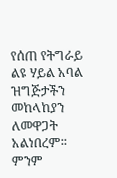የሰጠ የትግራይ ልዩ ሃይል አባል ዝግጅታችን መከላከያን ለመዋጋት አልነበረም፡፡ ምንም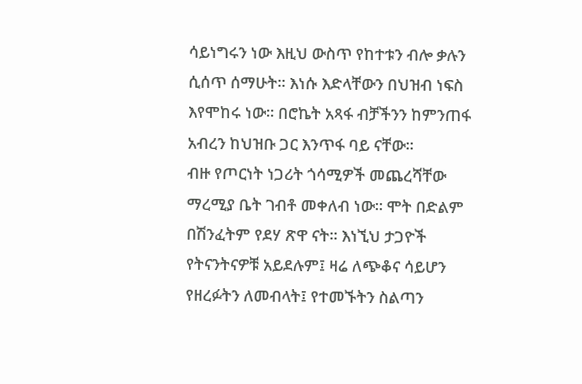ሳይነግሩን ነው እዚህ ውስጥ የከተቱን ብሎ ቃሉን ሲሰጥ ሰማሁት፡፡ እነሱ እድላቸውን በህዝብ ነፍስ እየሞከሩ ነው፡፡ በሮኬት አጻፋ ብቻችንን ከምንጠፋ አብረን ከህዝቡ ጋር እንጥፋ ባይ ናቸው፡፡
ብዙ የጦርነት ነጋሪት ጎሳሚዎች መጨረሻቸው ማረሚያ ቤት ገብቶ መቀለብ ነው፡፡ ሞት በድልም በሽንፈትም የደሃ ጽዋ ናት፡፡ እነኚህ ታጋዮች የትናንትናዎቹ አይደሉም፤ ዛሬ ለጭቆና ሳይሆን የዘረፉትን ለመብላት፤ የተመኙትን ስልጣን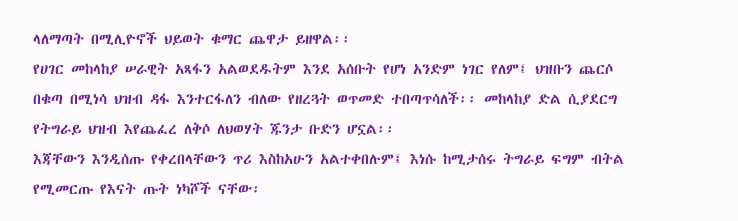ላለማጣት በሚሊዮኖች ህይወት ቁማር ጨዋታ ይዘዋል፡፡
የሀገር መከላከያ ሠራዊት አጻፋን አልወደዱትም እንደ አሰቡት የሆነ አንድም ነገር የለም፤ ህዝቡን ጨርሶ በቁጣ በሚነሳ ህዝብ ዳፋ እንተርፋለን ብለው የዘረጓት ወጥመድ ተበጣጥሳለች፡፡ መከላከያ ድል ሲያደርግ የትግራይ ህዝብ እየጨፈረ ለቅሶ ለህወሃት ጁንታ ቡድን ሆኗል፡፡
እጃቸውን እንዲሰጡ የቀረበላቸውን ጥሪ እስከአሁን አልተቀበሉም፤ እነሱ ከሚታሰሩ ትግራይ ፍግም ብትል የሚመርጡ የእናት ጡት ነካሾች ናቸው፡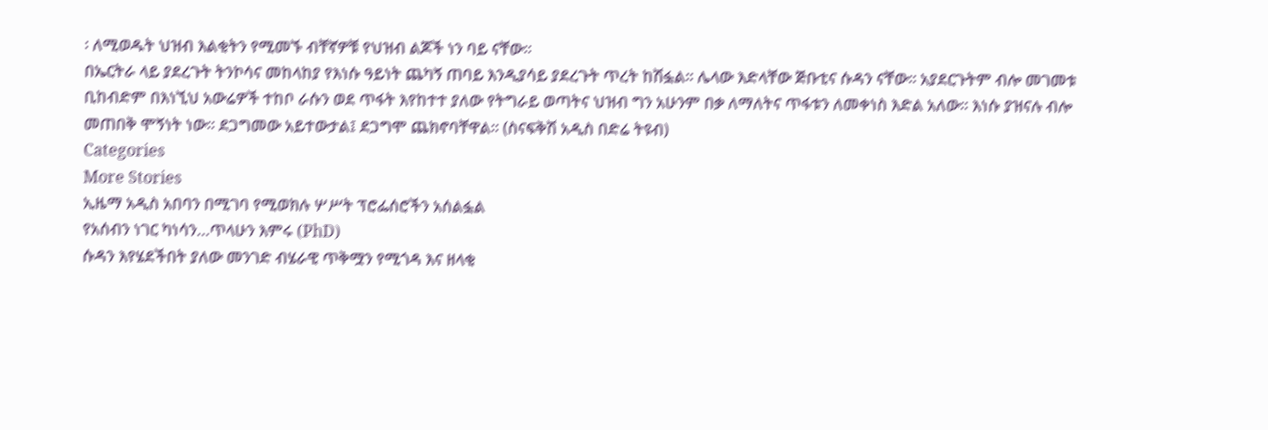፡ ለሚወዱት ህዝብ እልቂትን የሚመኙ ብቸኛዎቹ የህዝብ ልጆች ነን ባይ ናቸው፡፡
በኤርትራ ላይ ያደረጉት ትንኮሳና መከላከያ የእነሱ ዓይነት ጨካኝ ጠባይ እንዲያሳይ ያደረጉት ጥረት ከሽፏል፡፡ ሌላው እድላቸው ጅቡቲና ሱዳን ናቸው፡፡ አያደርጉትም ብሎ መገመቱ ቢከብድም በእነኚህ አውሬዎች ተከቦ ራሱን ወደ ጥፋት እየከተተ ያለው የትግራይ ወጣትና ህዝብ ግን አሁንም በቃ ለማለትና ጥፋቱን ለመቀነስ እድል አለው፡፡ እነሱ ያዝናሉ ብሎ መጠበቅ ሞኝነት ነው፡፡ ደጋግመው አይተውታል፤ ደጋግሞ ጨክኖባቸዋል፡፡ (ስናፍቅሽ አዲስ በድሬ ትዩብ)
Categories
More Stories
ኢዜማ አዲስ አበባን በሚገባ የሚወክሉ ሦሥት ፕሮፌሰሮችን አሰልፏል
የአሰብን ነገር ካነሳን…ጥላሁን እምሩ (PhD)
ሱዳን እየሄደችበት ያለው መንገድ ብሄራዊ ጥቅሟን የሚጎዳ እና ዘላቂ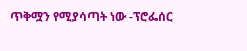ጥቅሟን የሚያሳጣት ነው -ፕሮፌሰር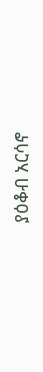ያዕቆብ አርሳኖ